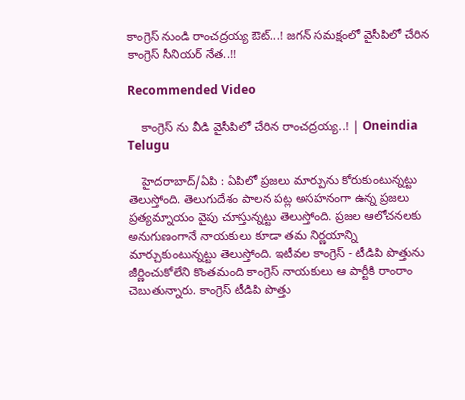కాంగ్రెస్ నుండి రాంచ‌ద్ర‌య్య ఔట్...! జ‌గ‌న్ స‌మ‌క్షంలో వైసీపిలో చేరిన కాంగ్రెస్ సీనియ‌ర్ నేత‌..!!

Recommended Video

    కాంగ్రెస్ ను వీడి వైసీపిలో చేరిన రాంచ‌ద్ర‌య్య..! | Oneindia Telugu

    హైద‌రాబాద్/ఏపి : ఏపిలో ప్ర‌జ‌లు మార్పును కోరుకుంటున్న‌ట్టు తెలుస్తోంది. తెలుగుదేశం పాల‌న ప‌ట్ల అస‌హ‌నంగా ఉన్న ప్ర‌జ‌లు ప్ర‌త్య‌మ్నాయం వైపు చూస్తున్న‌ట్టు తెలుస్తోంది. ప్ర‌జ‌ల ఆలోచ‌న‌ల‌కు అనుగుణంగానే నాయ‌కులు కూడా త‌మ నిర్ణ‌యాన్ని మార్చుకుంటున్న‌ట్టు తెలుస్తోంది. ఇటీవ‌ల కాంగ్రెస్ - టీడిపి పొత్తును జీర్ణించుకోలేని కొంత‌మంది కాంగ్రెస్ నాయ‌కులు ఆ పార్టీకి రాంరాం చెబుతున్నారు. కాంగ్రెస్ టీడిపి పొత్తు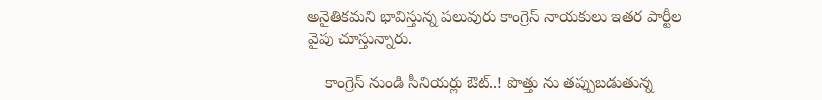అనైతిక‌మ‌ని భావిస్తున్న ప‌లువురు కాంగ్రెస్ నాయ‌కులు ఇత‌ర పార్టీల వైపు చూస్తున్నారు.

    కాంగ్రెస్ నుండి సీనియ‌ర్లు ఔట్..! పొత్తు ను త‌ప్పుబ‌డుతున్న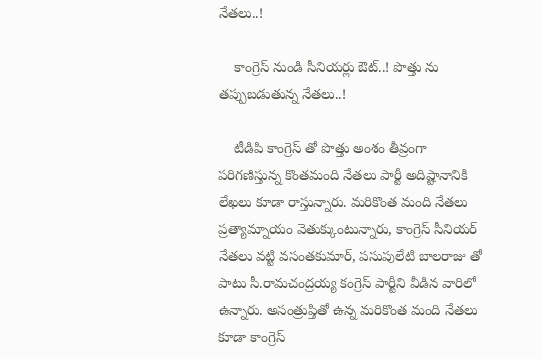నేత‌లు..!

    కాంగ్రెస్ నుండి సీనియ‌ర్లు ఔట్..! పొత్తు ను త‌ప్పుబ‌డుతున్న నేత‌లు..!

    టీడిపి కాంగ్రెస్ తో పొత్తు అంశం తీవ్రంగా ప‌రిగ‌ణిస్తున్న కొంత‌మంది నేత‌లు పార్టీ అదిష్టానానికి లేఖ‌లు కూడా రాస్తున్నారు. మ‌రికొంత మంది నేత‌లు ప్ర‌త్యామ్నాయం వెతుక్కుంటున్నారు, కాంగ్రెస్ సీనియ‌ర్ నేత‌లు వ‌ట్టి వ‌సంత‌కుమార్, ప‌సుపులేటి బాల‌రాజు తో పాటు సీ.రామ‌చంద్ర‌య్య కంగ్రెస్ పార్టీని వీడిన వారిలో ఉన్నారు. అసంత్రుప్తితో ఉన్న మ‌రికొంత మంది నేత‌లు కూడా కాంగ్రెస్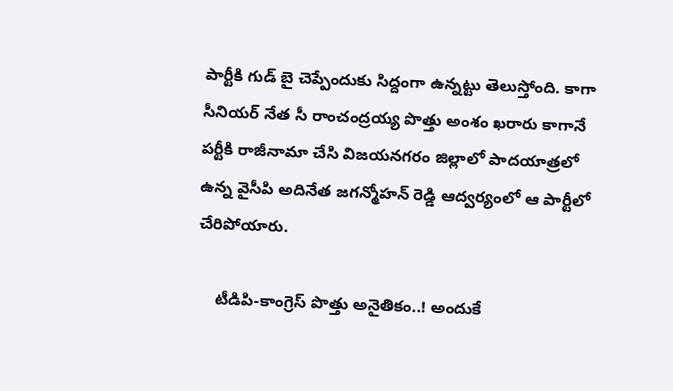పార్టీకి గుడ్ బై చెప్పేందుకు సిద్దంగా ఉన్న‌ట్టు తెలుస్తోంది. కాగా సీనియ‌ర్ నేత సీ రాంచంద్ర‌య్య పొత్తు అంశం ఖ‌రారు కాగానే ప‌ర్టీకి రాజీనామా చేసి విజ‌య‌న‌గ‌రం జిల్లాలో పాద‌యాత్ర‌లో ఉన్న వైసీపి అదినేత జ‌గ‌న్మోహ‌న్ రెడ్డి ఆద్వ‌ర్యంలో ఆ పార్టీలో చేరిపోయారు.

    టీడిపి-కాంగ్రెస్ పొత్తు అనైతికం..! అందుకే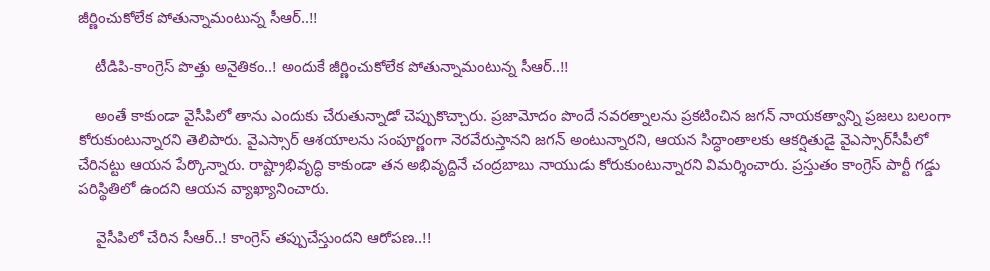జీర్ణించుకోలేక పోతున్నామంటున్న సీఆర్..!!

    టీడిపి-కాంగ్రెస్ పొత్తు అనైతికం..! అందుకే జీర్ణించుకోలేక పోతున్నామంటున్న సీఆర్..!!

    అంతే కాకుండా వైసీపిలో తాను ఎందుకు చేరుతున్నాడో చెప్పుకొచ్చారు. ప్ర‌జామోదం పొందే న‌వ‌ర‌త్నాల‌ను ప్ర‌క‌టించిన జగన్‌ నాయకత్వాన్ని ప్రజలు బలంగా కోరుకుంటున్నారని తెలిపారు. వైఎస్సార్‌ ఆశయాలను సంపూర్ణంగా నెరవేరుస్తానని జగన్‌ అంటున్నారని, ఆయన సిద్ధాంతాలకు ఆకర్షితుడై వైఎస్సార్‌సీపీలో చేరినట్టు ఆయన పేర్కొన్నారు. రాష్ట్రాభివృద్ధి కాకుండా తన అభివృద్దినే చంద్రబాబు నాయుడు కోరుకుంటున్నారని విమర్శించారు. ప్రస్తుతం కాంగ్రెస్‌ పార్టీ గడ్డు పరిస్థితిలో ఉందని ఆయన వ్యాఖ్యానించారు.

    వైసీపిలో చేరిన సీఆర్..! కాంగ్రెస్ త‌ప్పుచేస్తుంద‌ని ఆరోప‌ణ‌..!!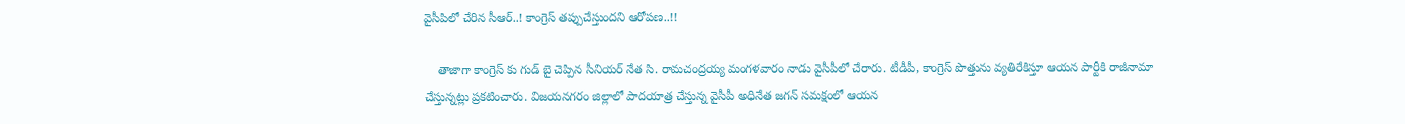వైసీపిలో చేరిన సీఆర్..! కాంగ్రెస్ త‌ప్పుచేస్తుంద‌ని ఆరోప‌ణ‌..!!

    తాజాగా కాంగ్రెస్ కు గుడ్ బై చెప్పిన సీనియర్ నేత సి. రామచంద్రయ్య మంగళవారం నాడు వైసీపీలో చేరారు. టీడీపీ, కాంగ్రెస్ పొత్తును వ్యతిరేకిస్తూ ఆయన పార్టీకి రాజీనామా చేస్తున్నట్లు ప్రకటించారు. విజయనగరం జిల్లాలో పాదయాత్ర చేస్తున్న వైసీపీ అధినేత జగన్ సమక్షంలో ఆయన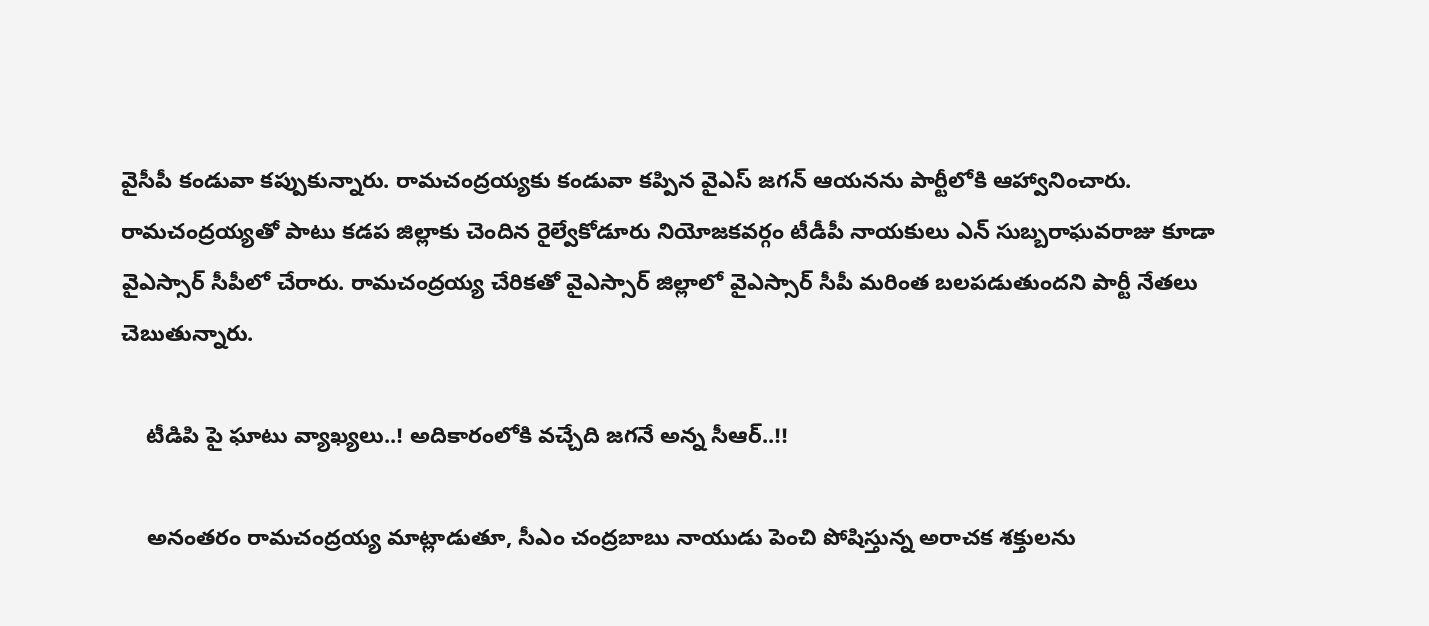వైసీపీ కండువా కప్పుకున్నారు. రామచం‍ద్రయ్యకు కండువా కప్పిన వైఎస్‌ జగన్‌ ఆయనను పార్టీలోకి ఆహ్వానించారు. రామచంద్రయ్యతో పాటు కడప జిల్లాకు చెందిన రైల్వేకోడూరు నియోజకవర్గం టీడీపీ నాయకులు ఎన్‌ సుబ్బరాఘవరాజు కూడా వైఎస్సార్‌ సీపీలో చేరారు. రామచంద్రయ్య చేరికతో వైఎస్సార్‌ జిల్లాలో వైఎస్సార్‌ సీపీ మరింత బలపడుతుందని పార్టీ నేతలు చెబుతున్నారు.

    టీడిపి పై ఘాటు వ్యాఖ్యలు..! అదికారంలోకి వ‌చ్చేది జ‌గ‌నే అన్న సీఆర్..!!

    అనంతరం రామచంద్రయ్య మాట్లాడుతూ, సీఎం చంద్రబాబు నాయుడు పెంచి పోషిస్తున్న అరాచక శక్తులను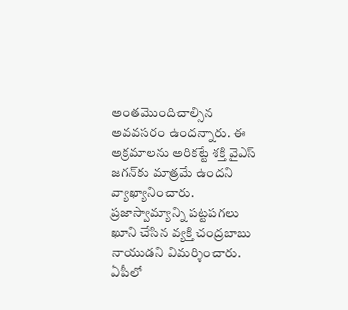అంతమొందిచాల్సిన అవవసరం ఉందన్నారు. ఈ అక్రమాలను అరికట్టే శక్తి వైఎస్‌ జగన్‌కు మాత్రమే ఉందని వ్యాఖ్యానించారు. ప్రజాస్వామ్యాన్ని పట్టపగలు ఖూని చేసిన వ్యక్తి చంద్రబాబు నాయుడని విమర్శించారు. ఏపీలో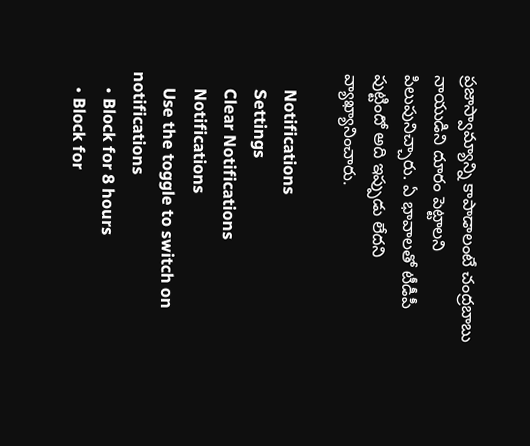ప్రజాస్వామ్యాన్ని కాపాడాలంటే చంద్రబాబు నాయుడిని దూరం పెట్టాలని పిలుపునిచ్చారు. ఏ భావాలతో టీడీపీ పుట్టిందో అది ఇప్పుడు లేదని వ్యాఖ్యానించారు.

    Notifications
    Settings
    Clear Notifications
    Notifications
    Use the toggle to switch on notifications
    • Block for 8 hours
    • Block for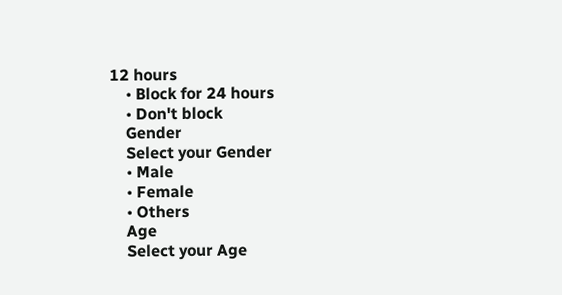12 hours
    • Block for 24 hours
    • Don't block
    Gender
    Select your Gender
    • Male
    • Female
    • Others
    Age
    Select your Age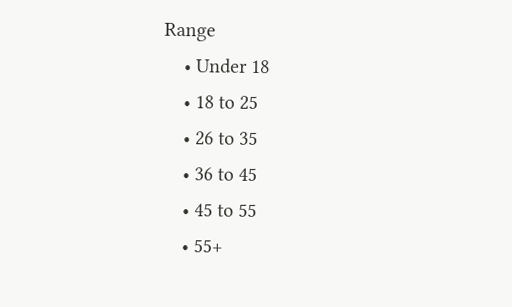Range
    • Under 18
    • 18 to 25
    • 26 to 35
    • 36 to 45
    • 45 to 55
    • 55+